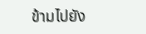ข้ามไปยัง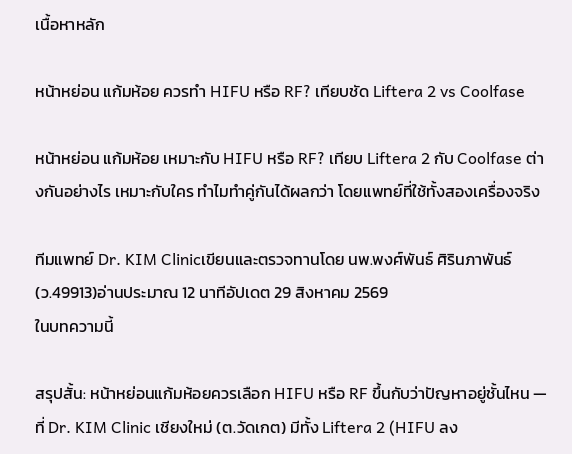เนื้อหาหลัก

หน้าหย่อน แก้มห้อย ควรทำ HIFU หรือ RF? เทียบชัด Liftera 2 vs Coolfase

หน้าหย่อน แก้มห้อย เหมาะกับ HIFU หรือ RF? เทียบ Liftera 2 กับ Coolfase ต่างกันอย่างไร เหมาะกับใคร ทำไมทำคู่กันได้ผลกว่า โดยแพทย์ที่ใช้ทั้งสองเครื่องจริง

ทีมแพทย์ Dr. KIM Clinicเขียนและตรวจทานโดย นพ.พงศ์พันธ์ ศิรินภาพันธ์ (ว.49913)อ่านประมาณ 12 นาทีอัปเดต 29 สิงหาคม 2569
ในบทความนี้

สรุปสั้น: หน้าหย่อนแก้มห้อยควรเลือก HIFU หรือ RF ขึ้นกับว่าปัญหาอยู่ชั้นไหน — ที่ Dr. KIM Clinic เชียงใหม่ (ต.วัดเกต) มีทั้ง Liftera 2 (HIFU ลง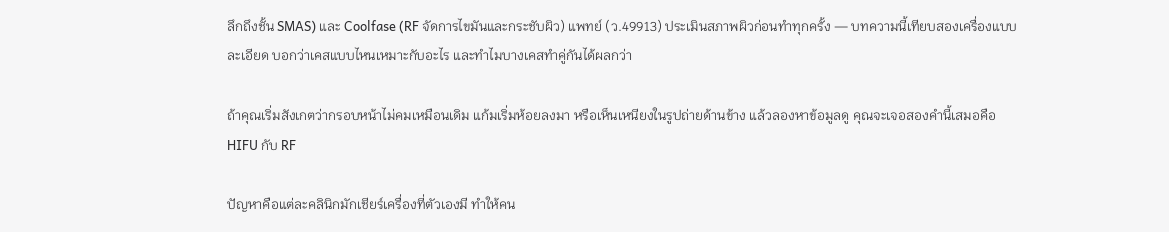ลึกถึงชั้น SMAS) และ Coolfase (RF จัดการไขมันและกระชับผิว) แพทย์ (ว.49913) ประเมินสภาพผิวก่อนทำทุกครั้ง — บทความนี้เทียบสองเครื่องแบบละเอียด บอกว่าเคสแบบไหนเหมาะกับอะไร และทำไมบางเคสทำคู่กันได้ผลกว่า

ถ้าคุณเริ่มสังเกตว่ากรอบหน้าไม่คมเหมือนเดิม แก้มเริ่มห้อยลงมา หรือเห็นเหนียงในรูปถ่ายด้านข้าง แล้วลองหาข้อมูลดู คุณจะเจอสองคำนี้เสมอคือ HIFU กับ RF

ปัญหาคือแต่ละคลินิกมักเชียร์เครื่องที่ตัวเองมี ทำให้คน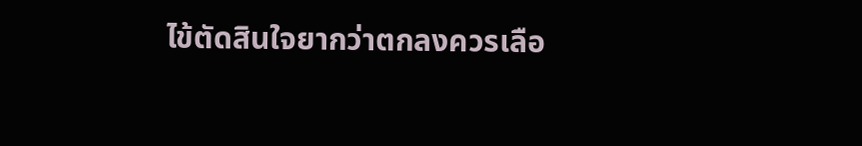ไข้ตัดสินใจยากว่าตกลงควรเลือ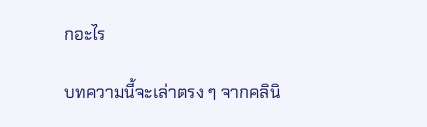กอะไร

บทความนี้จะเล่าตรง ๆ จากคลินิ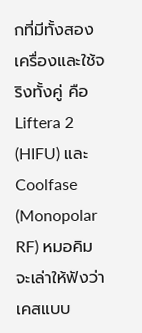กที่มีทั้งสองเครื่องและใช้จริงทั้งคู่ คือ Liftera 2 (HIFU) และ Coolfase (Monopolar RF) หมอคิมจะเล่าให้ฟังว่าเคสแบบ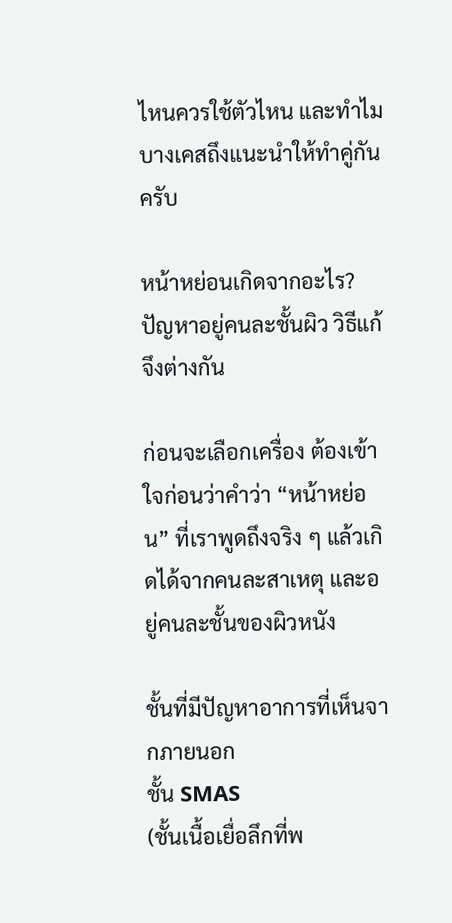ไหนควรใช้ตัวไหน และทำไมบางเคสถึงแนะนำให้ทำคู่กันครับ

หน้าหย่อนเกิดจากอะไร? ปัญหาอยู่คนละชั้นผิว วิธีแก้จึงต่างกัน

ก่อนจะเลือกเครื่อง ต้องเข้าใจก่อนว่าคำว่า “หน้าหย่อน” ที่เราพูดถึงจริง ๆ แล้วเกิดได้จากคนละสาเหตุ และอยู่คนละชั้นของผิวหนัง

ชั้นที่มีปัญหาอาการที่เห็นจากภายนอก
ชั้น SMAS
(ชั้นเนื้อเยื่อลึกที่พ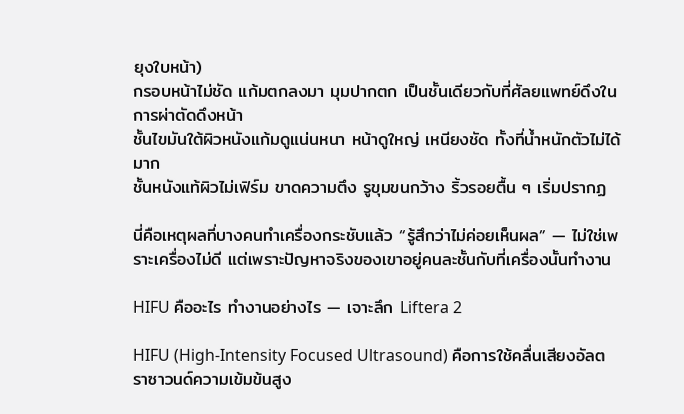ยุงใบหน้า)
กรอบหน้าไม่ชัด แก้มตกลงมา มุมปากตก เป็นชั้นเดียวกับที่ศัลยแพทย์ดึงในการผ่าตัดดึงหน้า
ชั้นไขมันใต้ผิวหนังแก้มดูแน่นหนา หน้าดูใหญ่ เหนียงชัด ทั้งที่น้ำหนักตัวไม่ได้มาก
ชั้นหนังแท้ผิวไม่เฟิร์ม ขาดความตึง รูขุมขนกว้าง ริ้วรอยตื้น ๆ เริ่มปรากฏ

นี่คือเหตุผลที่บางคนทำเครื่องกระชับแล้ว “รู้สึกว่าไม่ค่อยเห็นผล” — ไม่ใช่เพราะเครื่องไม่ดี แต่เพราะปัญหาจริงของเขาอยู่คนละชั้นกับที่เครื่องนั้นทำงาน

HIFU คืออะไร ทำงานอย่างไร — เจาะลึก Liftera 2

HIFU (High-Intensity Focused Ultrasound) คือการใช้คลื่นเสียงอัลตราซาวนด์ความเข้มข้นสูง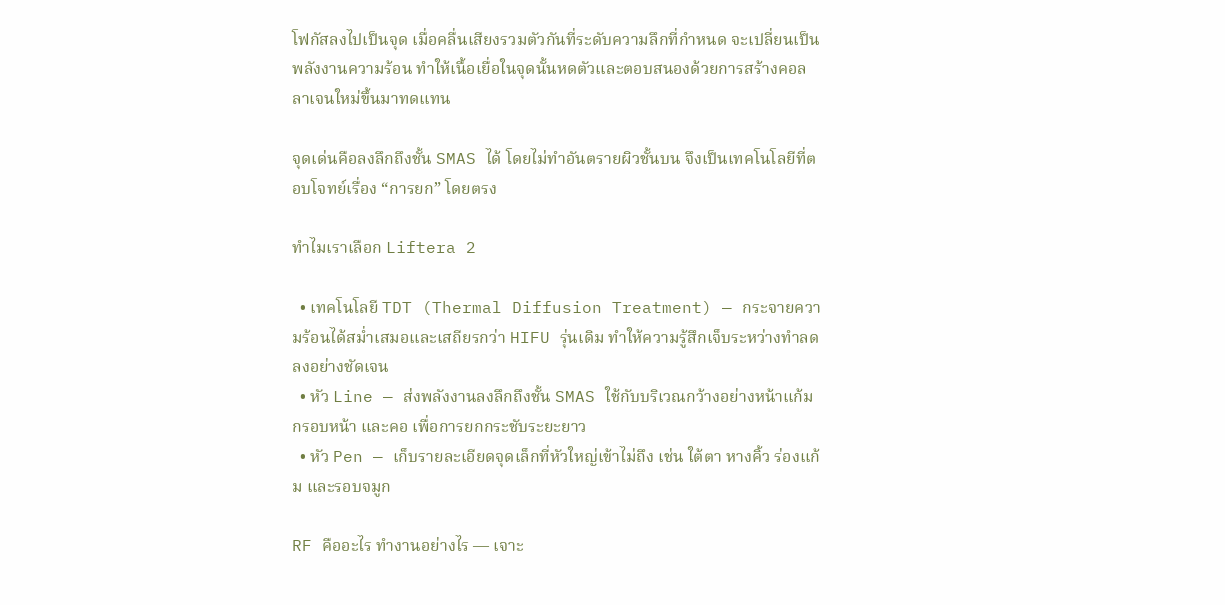โฟกัสลงไปเป็นจุด เมื่อคลื่นเสียงรวมตัวกันที่ระดับความลึกที่กำหนด จะเปลี่ยนเป็นพลังงานความร้อน ทำให้เนื้อเยื่อในจุดนั้นหดตัวและตอบสนองด้วยการสร้างคอลลาเจนใหม่ขึ้นมาทดแทน

จุดเด่นคือลงลึกถึงชั้น SMAS ได้ โดยไม่ทำอันตรายผิวชั้นบน จึงเป็นเทคโนโลยีที่ตอบโจทย์เรื่อง “การยก” โดยตรง

ทำไมเราเลือก Liftera 2

  • เทคโนโลยี TDT (Thermal Diffusion Treatment) — กระจายความร้อนได้สม่ำเสมอและเสถียรกว่า HIFU รุ่นเดิม ทำให้ความรู้สึกเจ็บระหว่างทำลดลงอย่างชัดเจน
  • หัว Line — ส่งพลังงานลงลึกถึงชั้น SMAS ใช้กับบริเวณกว้างอย่างหน้าแก้ม กรอบหน้า และคอ เพื่อการยกกระชับระยะยาว
  • หัว Pen — เก็บรายละเอียดจุดเล็กที่หัวใหญ่เข้าไม่ถึง เช่น ใต้ตา หางคิ้ว ร่องแก้ม และรอบจมูก

RF คืออะไร ทำงานอย่างไร — เจาะ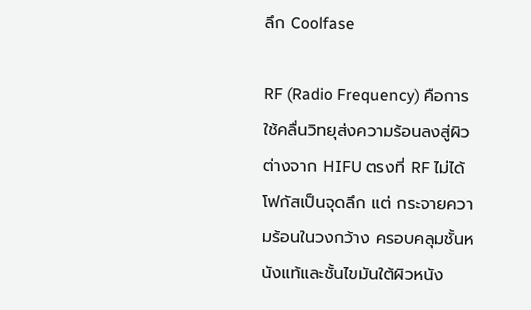ลึก Coolfase

RF (Radio Frequency) คือการใช้คลื่นวิทยุส่งความร้อนลงสู่ผิว ต่างจาก HIFU ตรงที่ RF ไม่ได้โฟกัสเป็นจุดลึก แต่ กระจายความร้อนในวงกว้าง ครอบคลุมชั้นหนังแท้และชั้นไขมันใต้ผิวหนัง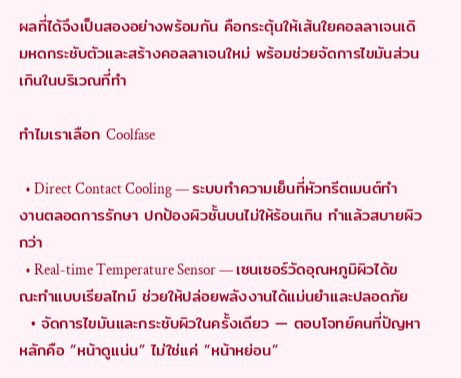ผลที่ได้จึงเป็นสองอย่างพร้อมกัน คือกระตุ้นให้เส้นใยคอลลาเจนเดิมหดกระชับตัวและสร้างคอลลาเจนใหม่ พร้อมช่วยจัดการไขมันส่วนเกินในบริเวณที่ทำ

ทำไมเราเลือก Coolfase

  • Direct Contact Cooling — ระบบทำความเย็นที่หัวทรีตเมนต์ทำงานตลอดการรักษา ปกป้องผิวชั้นบนไม่ให้ร้อนเกิน ทำแล้วสบายผิวกว่า
  • Real-time Temperature Sensor — เซนเซอร์วัดอุณหภูมิผิวได้ขณะทำแบบเรียลไทม์ ช่วยให้ปล่อยพลังงานได้แม่นยำและปลอดภัย
  • จัดการไขมันและกระชับผิวในครั้งเดียว — ตอบโจทย์คนที่ปัญหาหลักคือ “หน้าดูแน่น” ไม่ใช่แค่ “หน้าหย่อน”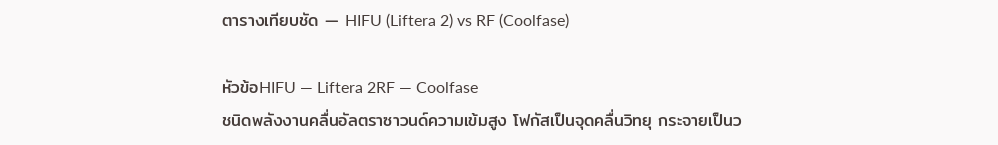ตารางเทียบชัด — HIFU (Liftera 2) vs RF (Coolfase)

หัวข้อHIFU — Liftera 2RF — Coolfase
ชนิดพลังงานคลื่นอัลตราซาวนด์ความเข้มสูง โฟกัสเป็นจุดคลื่นวิทยุ กระจายเป็นว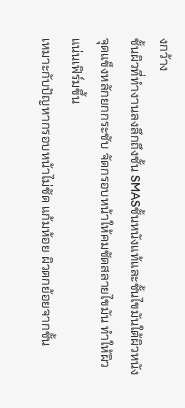งกว้าง
ชั้นผิวที่ทำงานลงลึกถึงชั้น SMASชั้นหนังแท้และชั้นไขมันใต้ผิวหนัง
จุดแข็งหลักยกกระชับ จัดกรอบหน้าให้คมชัดสลายไขมัน ทำให้ผิวแน่นเฟิร์มขึ้น
เหมาะกับปัญหากรอบหน้าไม่ชัด แก้มห้อย ผิวตกย้อยจากชั้น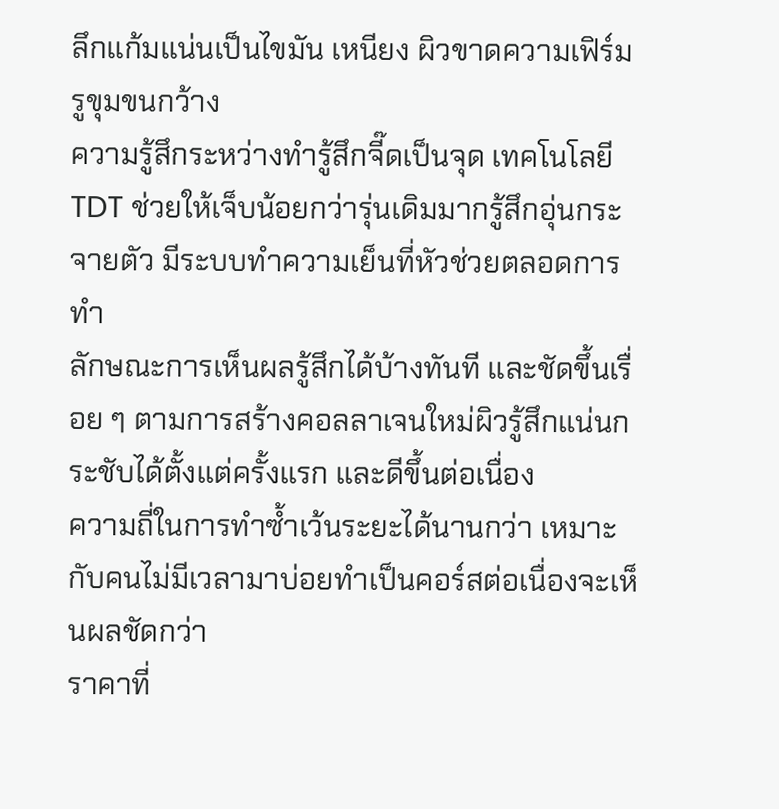ลึกแก้มแน่นเป็นไขมัน เหนียง ผิวขาดความเฟิร์ม รูขุมขนกว้าง
ความรู้สึกระหว่างทำรู้สึกจี๊ดเป็นจุด เทคโนโลยี TDT ช่วยให้เจ็บน้อยกว่ารุ่นเดิมมากรู้สึกอุ่นกระจายตัว มีระบบทำความเย็นที่หัวช่วยตลอดการทำ
ลักษณะการเห็นผลรู้สึกได้บ้างทันที และชัดขึ้นเรื่อย ๆ ตามการสร้างคอลลาเจนใหม่ผิวรู้สึกแน่นกระชับได้ตั้งแต่ครั้งแรก และดีขึ้นต่อเนื่อง
ความถี่ในการทำซ้ำเว้นระยะได้นานกว่า เหมาะกับคนไม่มีเวลามาบ่อยทำเป็นคอร์สต่อเนื่องจะเห็นผลชัดกว่า
ราคาที่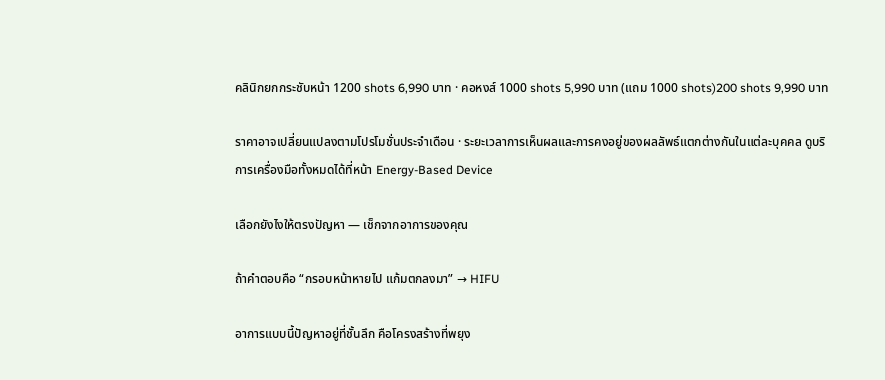คลินิกยกกระชับหน้า 1200 shots 6,990 บาท · คอหงส์ 1000 shots 5,990 บาท (แถม 1000 shots)200 shots 9,990 บาท

ราคาอาจเปลี่ยนแปลงตามโปรโมชั่นประจำเดือน · ระยะเวลาการเห็นผลและการคงอยู่ของผลลัพธ์แตกต่างกันในแต่ละบุคคล ดูบริการเครื่องมือทั้งหมดได้ที่หน้า Energy-Based Device

เลือกยังไงให้ตรงปัญหา — เช็กจากอาการของคุณ

ถ้าคำตอบคือ “กรอบหน้าหายไป แก้มตกลงมา” → HIFU

อาการแบบนี้ปัญหาอยู่ที่ชั้นลึก คือโครงสร้างที่พยุง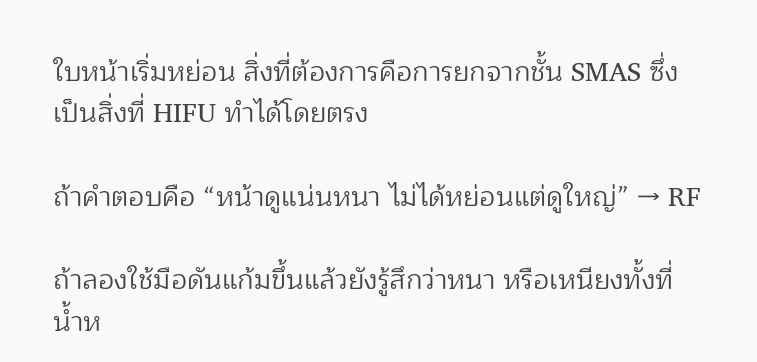ใบหน้าเริ่มหย่อน สิ่งที่ต้องการคือการยกจากชั้น SMAS ซึ่งเป็นสิ่งที่ HIFU ทำได้โดยตรง

ถ้าคำตอบคือ “หน้าดูแน่นหนา ไม่ได้หย่อนแต่ดูใหญ่” → RF

ถ้าลองใช้มือดันแก้มขึ้นแล้วยังรู้สึกว่าหนา หรือเหนียงทั้งที่น้ำห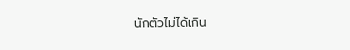นักตัวไม่ได้เกิน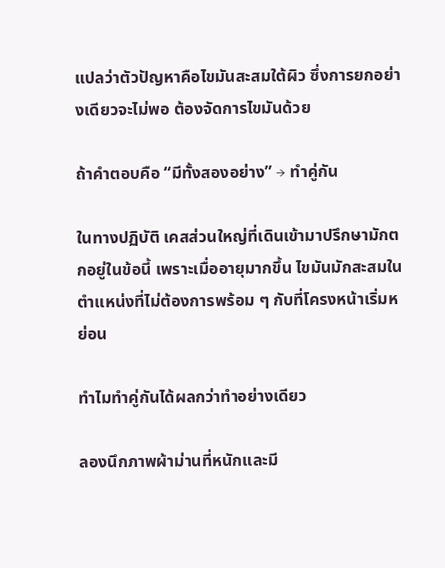แปลว่าตัวปัญหาคือไขมันสะสมใต้ผิว ซึ่งการยกอย่างเดียวจะไม่พอ ต้องจัดการไขมันด้วย

ถ้าคำตอบคือ “มีทั้งสองอย่าง” → ทำคู่กัน

ในทางปฏิบัติ เคสส่วนใหญ่ที่เดินเข้ามาปรึกษามักตกอยู่ในข้อนี้ เพราะเมื่ออายุมากขึ้น ไขมันมักสะสมในตำแหน่งที่ไม่ต้องการพร้อม ๆ กับที่โครงหน้าเริ่มหย่อน

ทำไมทำคู่กันได้ผลกว่าทำอย่างเดียว

ลองนึกภาพผ้าม่านที่หนักและมี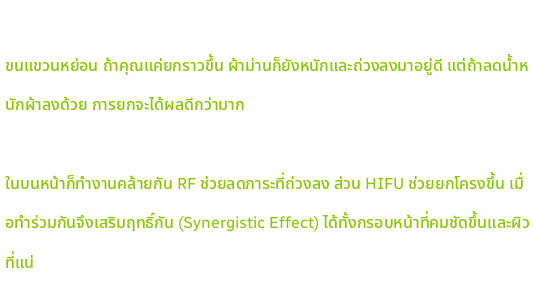ขนแขวนหย่อน ถ้าคุณแค่ยกราวขึ้น ผ้าม่านก็ยังหนักและถ่วงลงมาอยู่ดี แต่ถ้าลดน้ำหนักผ้าลงด้วย การยกจะได้ผลดีกว่ามาก

ในบนหน้าก็ทำงานคล้ายกัน RF ช่วยลดภาระที่ถ่วงลง ส่วน HIFU ช่วยยกโครงขึ้น เมื่อทำร่วมกันจึงเสริมฤทธิ์กัน (Synergistic Effect) ได้ทั้งกรอบหน้าที่คมชัดขึ้นและผิวที่แน่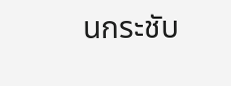นกระชับ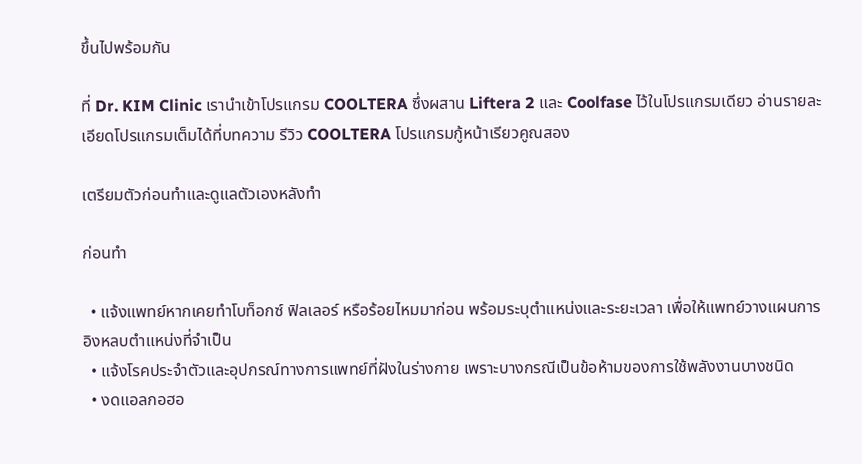ขึ้นไปพร้อมกัน

ที่ Dr. KIM Clinic เรานำเข้าโปรแกรม COOLTERA ซึ่งผสาน Liftera 2 และ Coolfase ไว้ในโปรแกรมเดียว อ่านรายละเอียดโปรแกรมเต็มได้ที่บทความ รีวิว COOLTERA โปรแกรมกู้หน้าเรียวคูณสอง

เตรียมตัวก่อนทำและดูแลตัวเองหลังทำ

ก่อนทำ

  • แจ้งแพทย์หากเคยทำโบท็อกซ์ ฟิลเลอร์ หรือร้อยไหมมาก่อน พร้อมระบุตำแหน่งและระยะเวลา เพื่อให้แพทย์วางแผนการอิงหลบตำแหน่งที่จำเป็น
  • แจ้งโรคประจำตัวและอุปกรณ์ทางการแพทย์ที่ฝังในร่างกาย เพราะบางกรณีเป็นข้อห้ามของการใช้พลังงานบางชนิด
  • งดแอลกอฮอ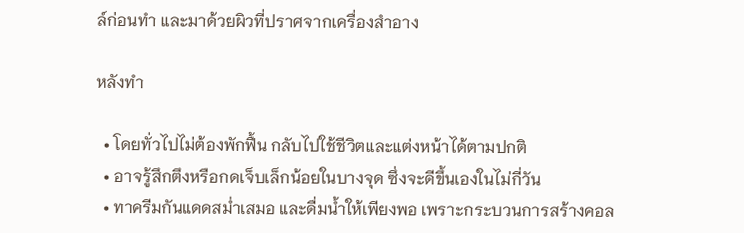ล์ก่อนทำ และมาด้วยผิวที่ปราศจากเครื่องสำอาง

หลังทำ

  • โดยทั่วไปไม่ต้องพักฟื้น กลับไปใช้ชีวิตและแต่งหน้าได้ตามปกติ
  • อาจรู้สึกตึงหรือกดเจ็บเล็กน้อยในบางจุด ซึ่งจะดีขึ้นเองในไม่กี่วัน
  • ทาครีมกันแดดสม่ำเสมอ และดื่มน้ำให้เพียงพอ เพราะกระบวนการสร้างคอล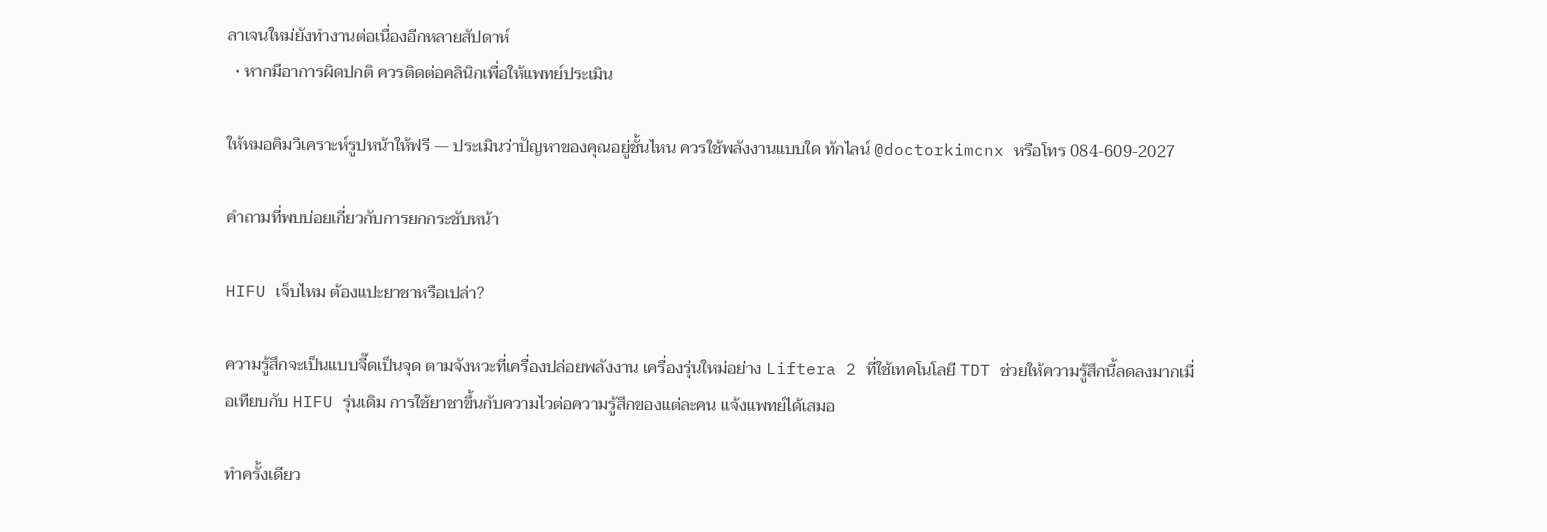ลาเจนใหม่ยังทำงานต่อเนื่องอีกหลายสัปดาห์
  • หากมีอาการผิดปกติ ควรติดต่อคลินิกเพื่อให้แพทย์ประเมิน

ให้หมอคิมวิเคราะห์รูปหน้าให้ฟรี — ประเมินว่าปัญหาของคุณอยู่ชั้นไหน ควรใช้พลังงานแบบใด ทักไลน์ @doctorkimcnx หรือโทร 084-609-2027

คำถามที่พบบ่อยเกี่ยวกับการยกกระชับหน้า

HIFU เจ็บไหม ต้องแปะยาชาหรือเปล่า?

ความรู้สึกจะเป็นแบบจี๊ดเป็นจุด ตามจังหวะที่เครื่องปล่อยพลังงาน เครื่องรุ่นใหม่อย่าง Liftera 2 ที่ใช้เทคโนโลยี TDT ช่วยให้ความรู้สึกนี้ลดลงมากเมื่อเทียบกับ HIFU รุ่นเดิม การใช้ยาชาขึ้นกับความไวต่อความรู้สึกของแต่ละคน แจ้งแพทย์ได้เสมอ

ทำครั้งเดียว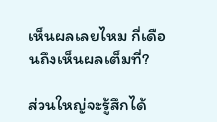เห็นผลเลยไหม กี่เดือนถึงเห็นผลเต็มที่?

ส่วนใหญ่จะรู้สึกได้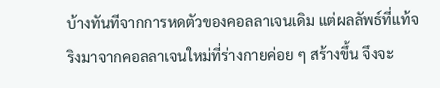บ้างทันทีจากการหดตัวของคอลลาเจนเดิม แต่ผลลัพธ์ที่แท้จริงมาจากคอลลาเจนใหม่ที่ร่างกายค่อย ๆ สร้างขึ้น จึงจะ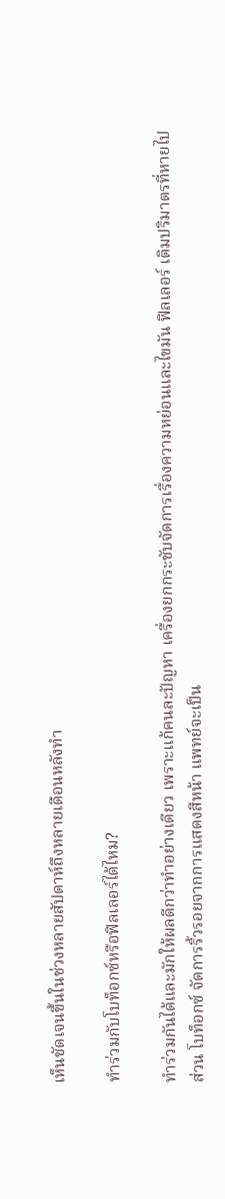เห็นชัดเจนขึ้นในช่วงหลายสัปดาห์ถึงหลายเดือนหลังทำ

ทำร่วมกับโบท็อกซ์หรือฟิลเลอร์ได้ไหม?

ทำร่วมกันได้และมักให้ผลดีกว่าทำอย่างเดียว เพราะแก้คนละปัญหา เครื่องยกกระชับจัดการเรื่องความหย่อนและไขมัน ฟิลเลอร์ เติมปริมาตรที่หายไป ส่วน โบท็อกซ์ จัดการริ้วรอยจากการแสดงสีหน้า แพทย์จะเป็น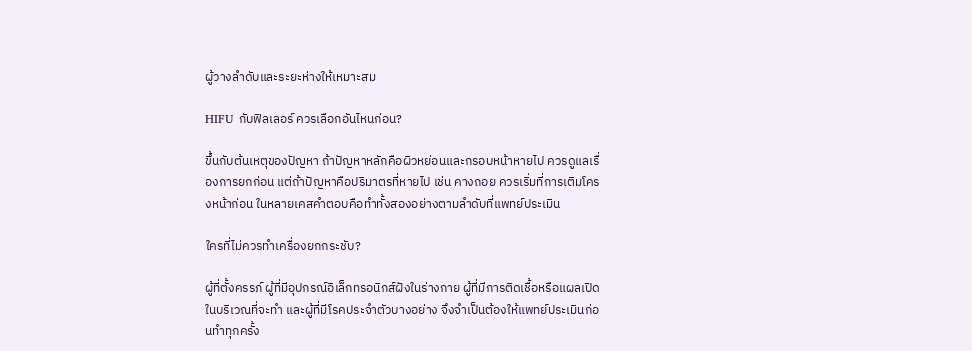ผู้วางลำดับและระยะห่างให้เหมาะสม

HIFU กับฟิลเลอร์ ควรเลือกอันไหนก่อน?

ขึ้นกับต้นเหตุของปัญหา ถ้าปัญหาหลักคือผิวหย่อนและกรอบหน้าหายไป ควรดูแลเรื่องการยกก่อน แต่ถ้าปัญหาคือปริมาตรที่หายไป เช่น คางถอย ควรเริ่มที่การเติมโครงหน้าก่อน ในหลายเคสคำตอบคือทำทั้งสองอย่างตามลำดับที่แพทย์ประเมิน

ใครที่ไม่ควรทำเครื่องยกกระชับ?

ผู้ที่ตั้งครรภ์ ผู้ที่มีอุปกรณ์อิเล็กทรอนิกส์ฝังในร่างกาย ผู้ที่มีการติดเชื้อหรือแผลเปิดในบริเวณที่จะทำ และผู้ที่มีโรคประจำตัวบางอย่าง จึงจำเป็นต้องให้แพทย์ประเมินก่อนทำทุกครั้ง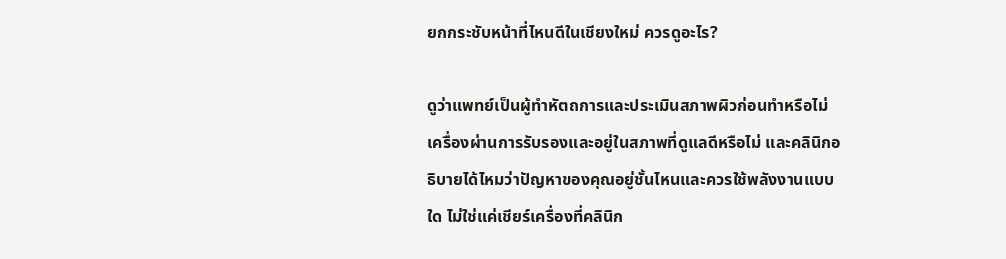ยกกระชับหน้าที่ไหนดีในเชียงใหม่ ควรดูอะไร?

ดูว่าแพทย์เป็นผู้ทำหัตถการและประเมินสภาพผิวก่อนทำหรือไม่ เครื่องผ่านการรับรองและอยู่ในสภาพที่ดูแลดีหรือไม่ และคลินิกอธิบายได้ไหมว่าปัญหาของคุณอยู่ชั้นไหนและควรใช้พลังงานแบบใด ไม่ใช่แค่เชียร์เครื่องที่คลินิก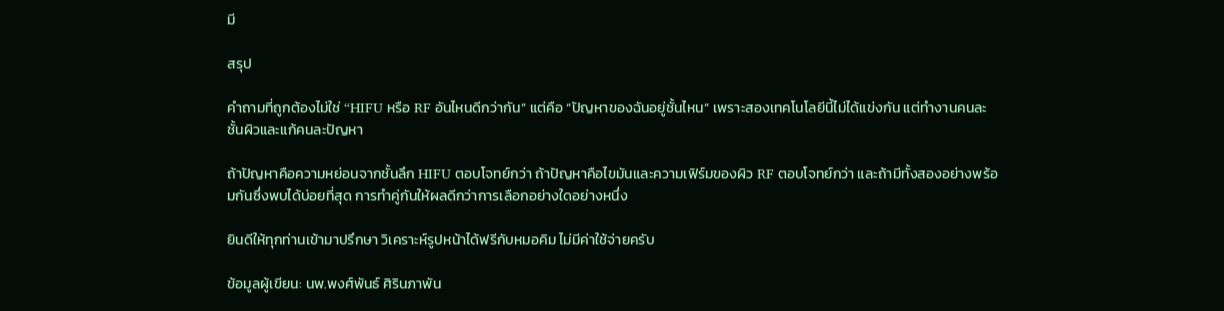มี

สรุป

คำถามที่ถูกต้องไม่ใช่ “HIFU หรือ RF อันไหนดีกว่ากัน” แต่คือ “ปัญหาของฉันอยู่ชั้นไหน” เพราะสองเทคโนโลยีนี้ไม่ได้แข่งกัน แต่ทำงานคนละชั้นผิวและแก้คนละปัญหา

ถ้าปัญหาคือความหย่อนจากชั้นลึก HIFU ตอบโจทย์กว่า ถ้าปัญหาคือไขมันและความเฟิร์มของผิว RF ตอบโจทย์กว่า และถ้ามีทั้งสองอย่างพร้อมกันซึ่งพบได้บ่อยที่สุด การทำคู่กันให้ผลดีกว่าการเลือกอย่างใดอย่างหนึ่ง

ยินดีให้ทุกท่านเข้ามาปรึกษา วิเคราะห์รูปหน้าได้ฟรีกับหมอคิม ไม่มีค่าใช้จ่ายครับ

ข้อมูลผู้เขียน: นพ.พงศ์พันธ์ ศิรินภาพัน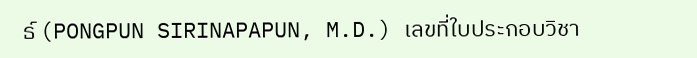ธ์ (PONGPUN SIRINAPAPUN, M.D.) เลขที่ใบประกอบวิชา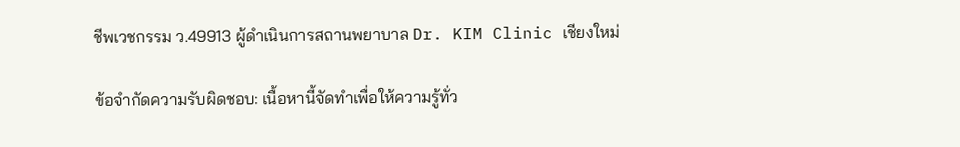ชีพเวชกรรม ว.49913 ผู้ดำเนินการสถานพยาบาล Dr. KIM Clinic เชียงใหม่

ข้อจำกัดความรับผิดชอบ: เนื้อหานี้จัดทำเพื่อให้ความรู้ทั่ว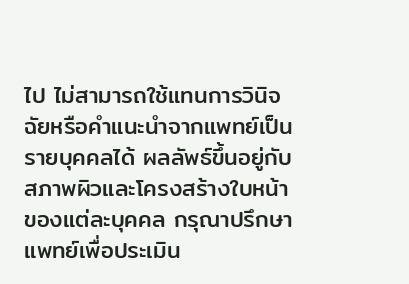ไป ไม่สามารถใช้แทนการวินิจฉัยหรือคำแนะนำจากแพทย์เป็นรายบุคคลได้ ผลลัพธ์ขึ้นอยู่กับสภาพผิวและโครงสร้างใบหน้าของแต่ละบุคคล กรุณาปรึกษาแพทย์เพื่อประเมิน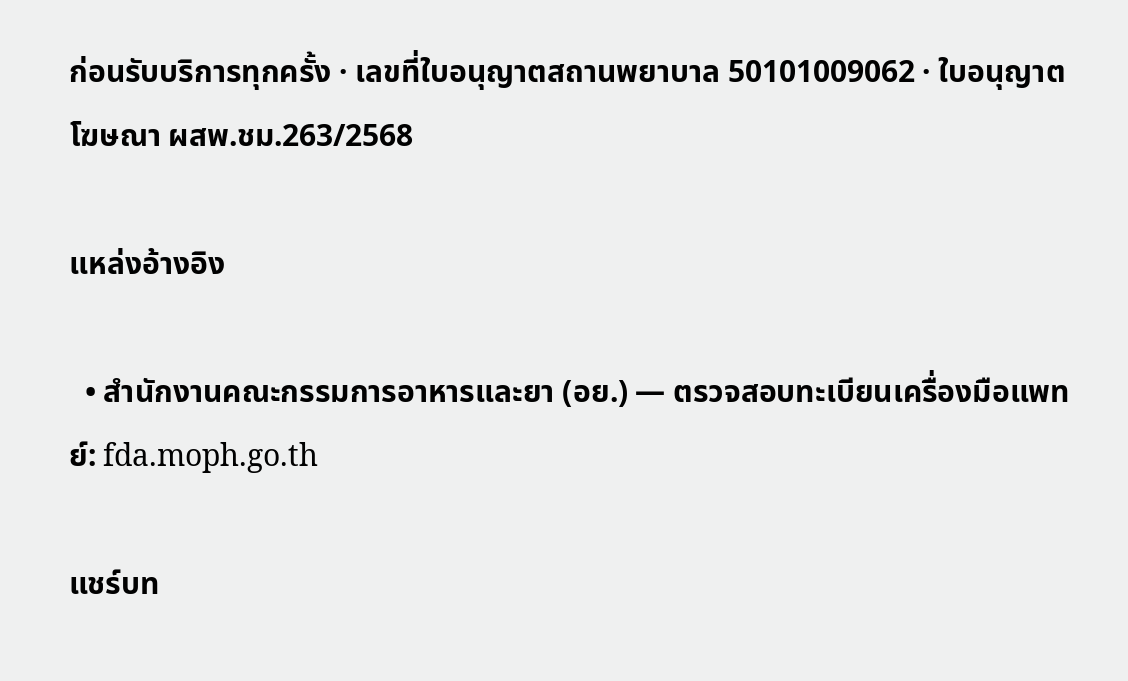ก่อนรับบริการทุกครั้ง · เลขที่ใบอนุญาตสถานพยาบาล 50101009062 · ใบอนุญาตโฆษณา ผสพ.ชม.263/2568

แหล่งอ้างอิง

  • สำนักงานคณะกรรมการอาหารและยา (อย.) — ตรวจสอบทะเบียนเครื่องมือแพทย์: fda.moph.go.th

แชร์บท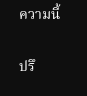ความนี้

ปรึ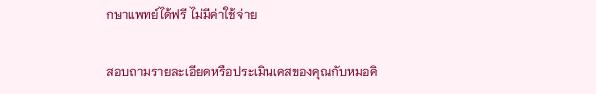กษาแพทย์ได้ฟรี ไม่มีค่าใช้จ่าย

สอบถามรายละเอียดหรือประเมินเคสของคุณกับหมอคิ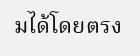มได้โดยตรง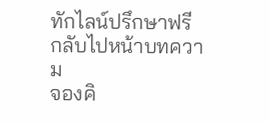ทักไลน์ปรึกษาฟรี
กลับไปหน้าบทความ
จองคิ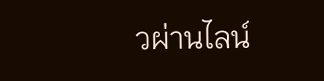วผ่านไลน์